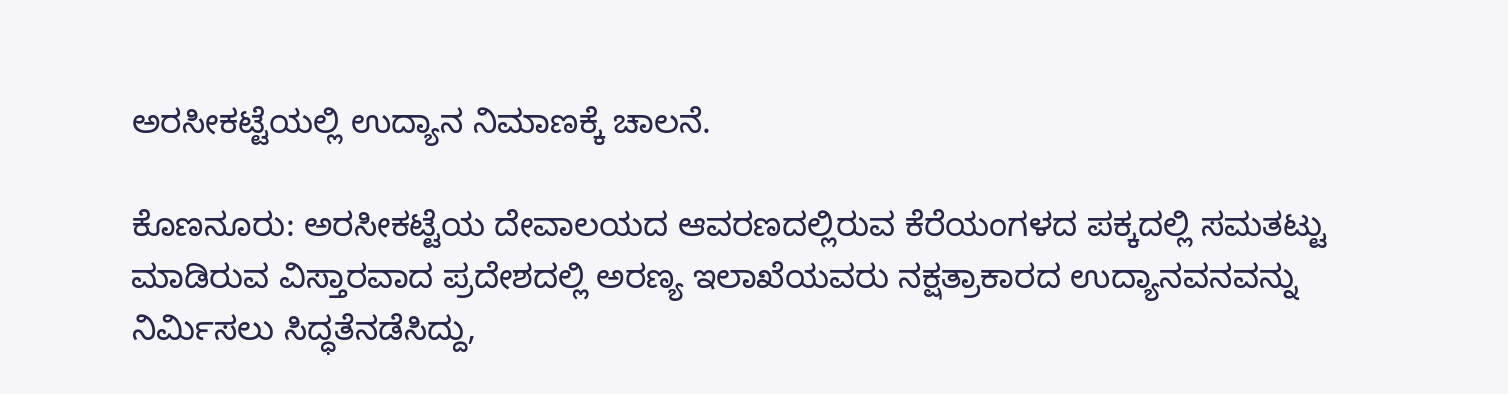ಅರಸೀಕಟ್ಟೆಯಲ್ಲಿ ಉದ್ಯಾನ ನಿಮಾಣಕ್ಕೆ ಚಾಲನೆ.

ಕೊಣನೂರು: ಅರಸೀಕಟ್ಟೆಯ ದೇವಾಲಯದ ಆವರಣದಲ್ಲಿರುವ ಕೆರೆಯಂಗಳದ ಪಕ್ಕದಲ್ಲಿ ಸಮತಟ್ಟು ಮಾಡಿರುವ ವಿಸ್ತಾರವಾದ ಪ್ರದೇಶದಲ್ಲಿ ಅರಣ್ಯ ಇಲಾಖೆಯವರು ನಕ್ಷತ್ರಾಕಾರದ ಉದ್ಯಾನವನವನ್ನು ನಿರ್ಮಿಸಲು ಸಿದ್ಧತೆನಡೆಸಿದ್ದು,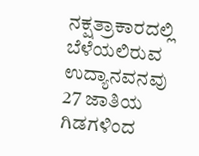ನಕ್ಷತ್ರಾಕಾರದಲ್ಲಿ ಬೆಳೆಯಲಿರುವ ಉದ್ಯಾನವನವು 27 ಜಾತಿಯ ಗಿಡಗಳಿಂದ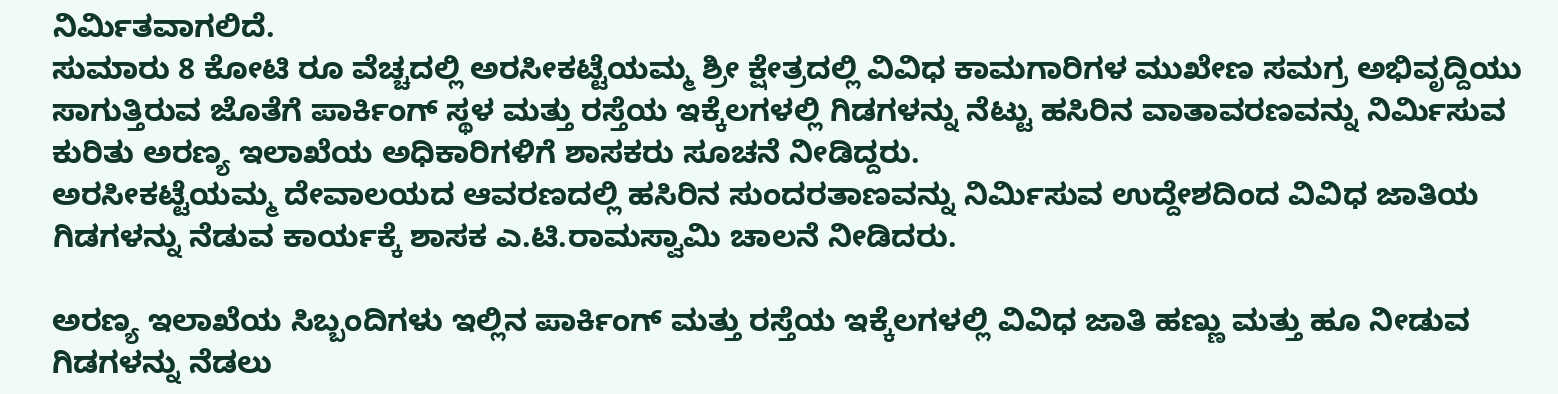ನಿರ್ಮಿತವಾಗಲಿದೆ.
ಸುಮಾರು 8 ಕೋಟಿ ರೂ ವೆಚ್ಚದಲ್ಲಿ ಅರಸೀಕಟ್ಟೆಯಮ್ಮ ಶ್ರೀ ಕ್ಷೇತ್ರದಲ್ಲಿ ವಿವಿಧ ಕಾಮಗಾರಿಗಳ ಮುಖೇಣ ಸಮಗ್ರ ಅಭಿವೃದ್ದಿಯು ಸಾಗುತ್ತಿರುವ ಜೊತೆಗೆ ಪಾರ್ಕಿಂಗ್ ಸ್ಥಳ ಮತ್ತು ರಸ್ತೆಯ ಇಕ್ಕೆಲಗಳಲ್ಲಿ ಗಿಡಗಳನ್ನು ನೆಟ್ಟು ಹಸಿರಿನ ವಾತಾವರಣವನ್ನು ನಿರ್ಮಿಸುವ ಕುರಿತು ಅರಣ್ಯ ಇಲಾಖೆಯ ಅಧಿಕಾರಿಗಳಿಗೆ ಶಾಸಕರು ಸೂಚನೆ ನೀಡಿದ್ದರು.
ಅರಸೀಕಟ್ಟೆಯಮ್ಮ ದೇವಾಲಯದ ಆವರಣದಲ್ಲಿ ಹಸಿರಿನ ಸುಂದರತಾಣವನ್ನು ನಿರ್ಮಿಸುವ ಉದ್ದೇಶದಿಂದ ವಿವಿಧ ಜಾತಿಯ ಗಿಡಗಳನ್ನು ನೆಡುವ ಕಾರ್ಯಕ್ಕೆ ಶಾಸಕ ಎ.ಟಿ.ರಾಮಸ್ವಾಮಿ ಚಾಲನೆ ನೀಡಿದರು.

ಅರಣ್ಯ ಇಲಾಖೆಯ ಸಿಬ್ಬಂದಿಗಳು ಇಲ್ಲಿನ ಪಾರ್ಕಿಂಗ್ ಮತ್ತು ರಸ್ತೆಯ ಇಕ್ಕೆಲಗಳಲ್ಲಿ ವಿವಿಧ ಜಾತಿ ಹಣ್ಣು ಮತ್ತು ಹೂ ನೀಡುವ ಗಿಡಗಳನ್ನು ನೆಡಲು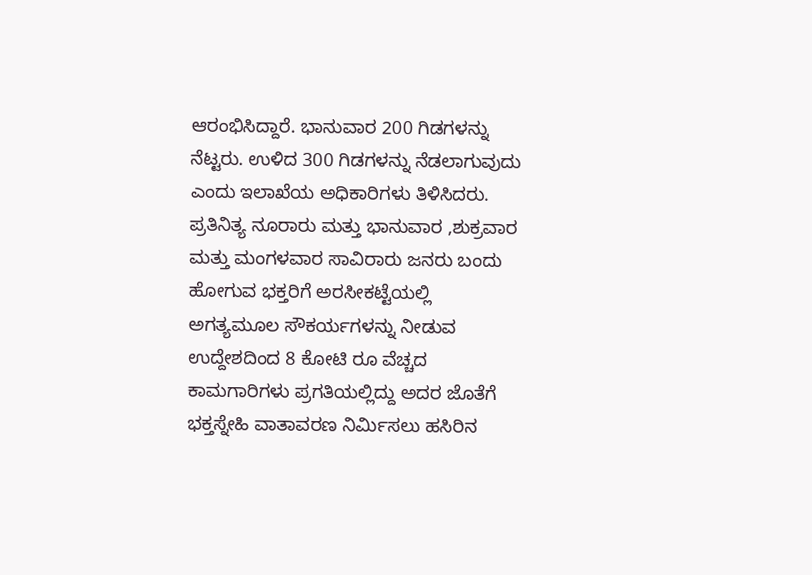ಆರಂಭಿಸಿದ್ದಾರೆ. ಭಾನುವಾರ 200 ಗಿಡಗಳನ್ನು ನೆಟ್ಟರು. ಉಳಿದ 300 ಗಿಡಗಳನ್ನು ನೆಡಲಾಗುವುದು ಎಂದು ಇಲಾಖೆಯ ಅಧಿಕಾರಿಗಳು ತಿಳಿಸಿದರು.
ಪ್ರತಿನಿತ್ಯ ನೂರಾರು ಮತ್ತು ಭಾನುವಾರ ,ಶುಕ್ರವಾರ ಮತ್ತು ಮಂಗಳವಾರ ಸಾವಿರಾರು ಜನರು ಬಂದು ಹೋಗುವ ಭಕ್ತರಿಗೆ ಅರಸೀಕಟ್ಟೆಯಲ್ಲಿ  ಅಗತ್ಯಮೂಲ ಸೌಕರ್ಯಗಳನ್ನು ನೀಡುವ ಉದ್ದೇಶದಿಂದ 8 ಕೋಟಿ ರೂ ವೆಚ್ಚದ ಕಾಮಗಾರಿಗಳು ಪ್ರಗತಿಯಲ್ಲಿದ್ದು ಅದರ ಜೊತೆಗೆ ಭಕ್ತಸ್ನೇಹಿ ವಾತಾವರಣ ನಿರ್ಮಿಸಲು ಹಸಿರಿನ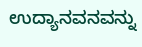ಉದ್ಯಾನವನವನ್ನು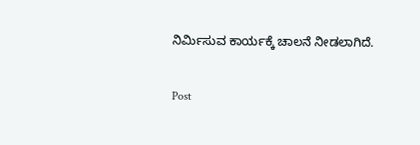ನಿರ್ಮಿಸುವ ಕಾರ್ಯಕ್ಕೆ ಚಾಲನೆ ನೀಡಲಾಗಿದೆ.

Post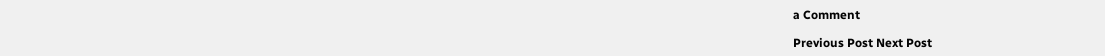a Comment

Previous Post Next Post